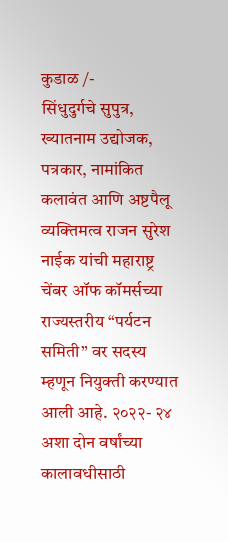कुडाळ /-
सिंधुदुर्गचे सुपुत्र, ख्यातनाम उद्योजक, पत्रकार, नामांकित कलावंत आणि अष्टपैलू व्यक्तिमत्व राजन सुरेश नाईक यांची महाराष्ट्र चेंबर ऑफ कॉमर्सच्या राज्यस्तरीय “पर्यटन समिती” वर सदस्य म्हणून नियुक्ती करण्यात आली आहे. २०२२- २४ अशा दोन वर्षांच्या कालावधीसाठी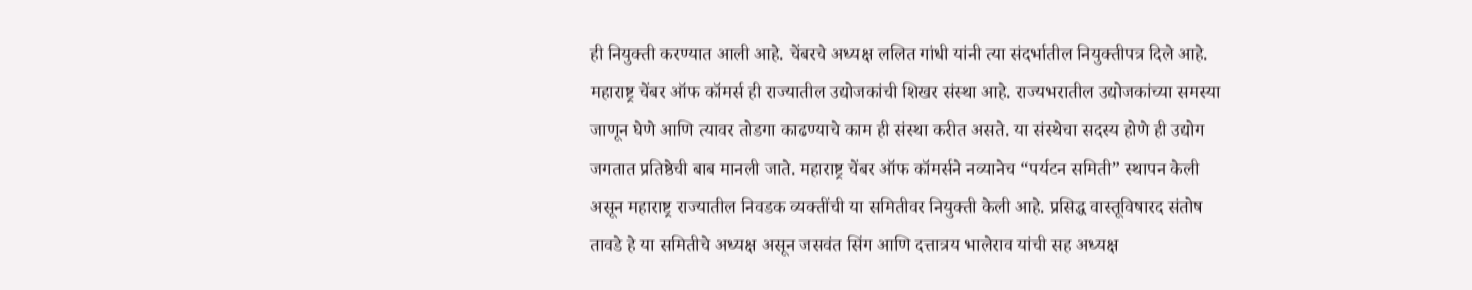ही नियुक्ती करण्यात आली आहे. चेंबरचे अध्यक्ष ललित गांधी यांनी त्या संदर्भातील नियुक्तीपत्र दिले आहे.
महाराष्ट्र चेंबर ऑफ कॉमर्स ही राज्यातील उद्योजकांची शिखर संस्था आहे. राज्यभरातील उद्योजकांच्या समस्या जाणून घेणे आणि त्यावर तोडगा काढण्याचे काम ही संस्था करीत असते. या संस्थेचा सदस्य होणे ही उद्योग जगतात प्रतिष्ठेची बाब मानली जाते. महाराष्ट्र चेंबर ऑफ कॉमर्सने नव्यानेच “पर्यटन समिती” स्थापन केली असून महाराष्ट्र राज्यातील निवडक व्यक्तींची या समितीवर नियुक्ती केली आहे. प्रसिद्ध वास्तूविषारद संतोष तावडे हे या समितीचे अध्यक्ष असून जसवंत सिंग आणि दत्तात्रय भालेराव यांची सह अध्यक्ष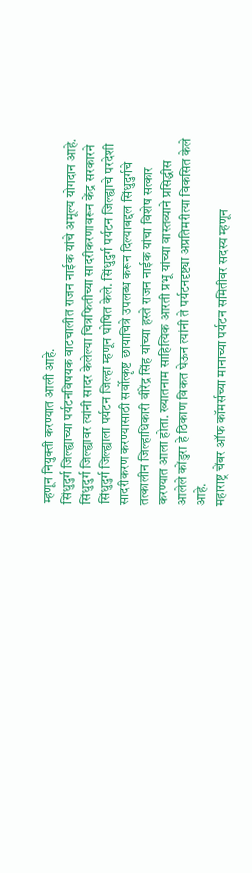म्हणून नियुक्ती करण्यात आली आहे.
सिंधुदुर्ग जिल्ह्याच्या पर्यटनविषयक वाटचालीत राजन नाईक यांचे अमूल्य योगदान आहे. सिंधुदुर्ग जिल्ह्यावर त्यांनी सादर केलेल्या चित्रफितीच्या सादरीकरणावरून केंद्र सरकारने सिंधुदुर्ग जिल्ह्याला पर्यटन जिल्हा म्हणून घोषित केले. सिंधुदुर्ग पर्यटन जिल्ह्याचे परदेशी सादरीकरण करण्यासाठी सर्वोत्कृष्ट छायाचित्रे उपलब्ध करून दिल्याबद्दल सिंधुदुर्गचे तत्कालीन जिल्हाधिकारी वीरेंद्र सिंह यांच्या हस्ते राजन नाईक यांचा विशेष सत्कार करण्यात आला होता. ख्यातनाम साहित्यिक आरती प्रभू यांच्या वास्तव्याने प्रसिद्धीस आलेले कोंडुरा हे ठिकाण विकत घेऊन त्यांनी ते पर्यटनदृष्ट्या अप्रतिमरीत्या विकसित केले आहे.
महाराष्ट्र चेंबर ऑफ कॉमर्सच्या मानाच्या पर्यटन समितीवर सदस्य म्हणून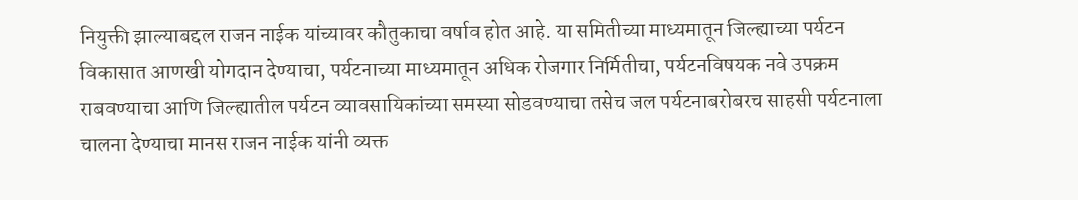नियुक्ती झाल्याबद्दल राजन नाईक यांच्यावर कौतुकाचा वर्षाव होत आहे. या समितीच्या माध्यमातून जिल्ह्याच्या पर्यटन विकासात आणखी योगदान देण्याचा, पर्यटनाच्या माध्यमातून अधिक रोजगार निर्मितीचा, पर्यटनविषयक नवे उपक्रम राबवण्याचा आणि जिल्ह्यातील पर्यटन व्यावसायिकांच्या समस्या सोडवण्याचा तसेच जल पर्यटनाबरोबरच साहसी पर्यटनाला चालना देण्याचा मानस राजन नाईक यांनी व्यक्त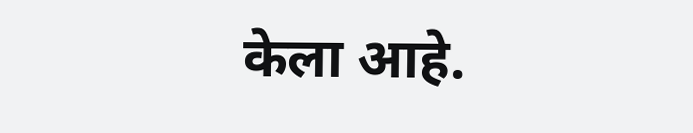केला आहे.